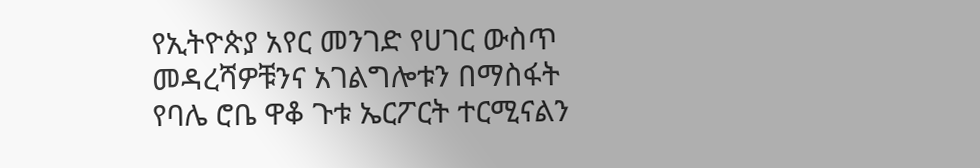የኢትዮጵያ አየር መንገድ የሀገር ውስጥ መዳረሻዎቹንና አገልግሎቱን በማስፋት የባሌ ሮቤ ዋቆ ጉቱ ኤርፖርት ተርሚናልን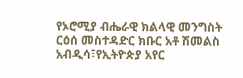የኦሮሚያ ብሔራዊ ክልላዊ መንግስት ርዕሰ መስተዳድር ክቡር አቶ ሽመልስ አብዲሳ፣የኢትዮጵያ አየር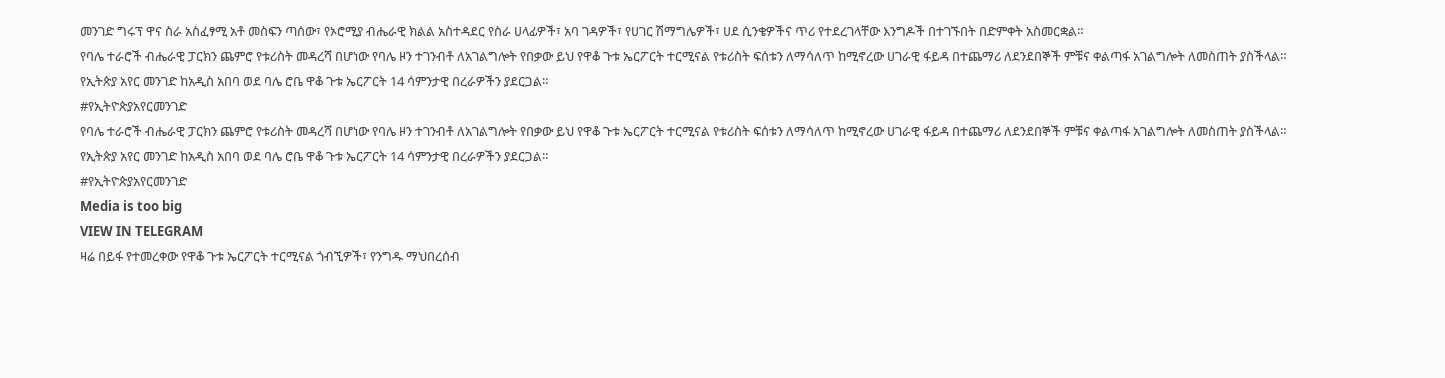መንገድ ግሩፕ ዋና ስራ አስፈፃሚ አቶ መስፍን ጣሰው፣ የኦሮሚያ ብሔራዊ ክልል አስተዳደር የስራ ሀላፊዎች፣ አባ ገዳዎች፣ የሀገር ሽማግሌዎች፣ ሀደ ሲንቄዎችና ጥሪ የተደረገላቸው እንግዶች በተገኙበት በድምቀት አስመርቋል።
የባሌ ተራሮች ብሔራዊ ፓርክን ጨምሮ የቱሪስት መዳረሻ በሆነው የባሌ ዞን ተገንብቶ ለአገልግሎት የበቃው ይህ የዋቆ ጉቱ ኤርፖርት ተርሚናል የቱሪስት ፍሰቱን ለማሳለጥ ከሚኖረው ሀገራዊ ፋይዳ በተጨማሪ ለደንደበኞች ምቹና ቀልጣፋ አገልግሎት ለመስጠት ያስችላል።
የኢትጵያ አየር መንገድ ከአዲስ አበባ ወደ ባሌ ሮቤ ዋቆ ጉቱ ኤርፖርት 14 ሳምንታዊ በረራዎችን ያደርጋል።
#የኢትዮጵያአየርመንገድ
የባሌ ተራሮች ብሔራዊ ፓርክን ጨምሮ የቱሪስት መዳረሻ በሆነው የባሌ ዞን ተገንብቶ ለአገልግሎት የበቃው ይህ የዋቆ ጉቱ ኤርፖርት ተርሚናል የቱሪስት ፍሰቱን ለማሳለጥ ከሚኖረው ሀገራዊ ፋይዳ በተጨማሪ ለደንደበኞች ምቹና ቀልጣፋ አገልግሎት ለመስጠት ያስችላል።
የኢትጵያ አየር መንገድ ከአዲስ አበባ ወደ ባሌ ሮቤ ዋቆ ጉቱ ኤርፖርት 14 ሳምንታዊ በረራዎችን ያደርጋል።
#የኢትዮጵያአየርመንገድ
Media is too big
VIEW IN TELEGRAM
ዛሬ በይፋ የተመረቀው የዋቆ ጉቱ ኤርፖርት ተርሚናል ጎብኚዎች፣ የንግዱ ማህበረሰብ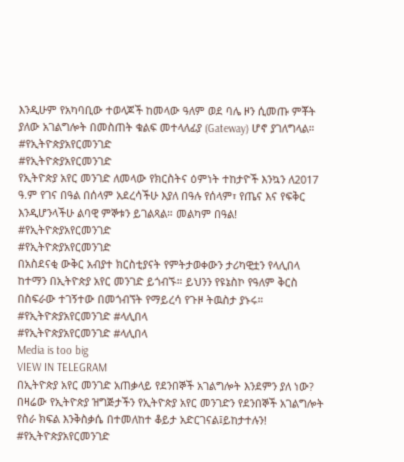እንዲሁም የአካባቢው ተወላጆች ከመላው ዓለም ወደ ባሌ ዞን ሲመጡ ምቾት ያለው አገልግሎት በመስጠት ቁልፍ መተላለፊያ (Gateway) ሆኖ ያገለግላል።
#የኢትዮጵያአየርመንገድ
#የኢትዮጵያአየርመንገድ
የኢትዮጵያ አየር መንገድ ለመላው የክርስትና ዕምነት ተከታዮች እንኳን ለ2017 ዓ.ም የገና በዓል በሰላም አደረሳችሁ እያለ በዓሉ የሰላም፣ የጤና እና የፍቅር እንዲሆንላችሁ ልባዊ ምኞቱን ይገልጻል። መልካም በዓል!
#የኢትዮጵያአየርመንገድ
#የኢትዮጵያአየርመንገድ
በአስደናቂ ውቅር አብያተ ክርስቲያናት የምትታወቀውን ታሪካዊቷን የላሊበላ ከተማን በኢትዮጵያ አየር መንገድ ይጎብኙ። ይህንን የዩኔስኮ የዓለም ቅርስ በስፍራው ተገኝተው በመጎብኘት የማይረሳ የጉዞ ትዉስታ ያኑሩ።
#የኢትዮጵያአየርመንገድ #ላሊበላ
#የኢትዮጵያአየርመንገድ #ላሊበላ
Media is too big
VIEW IN TELEGRAM
በኢትዮጵያ አየር መንገድ አጠቃላይ የደንበኞች አገልግሎት እንደምን ያለ ነው? በዛሬው የኢትዮጵያ ዝግጅታችን የኢትዮጵያ አየር መንገድን የደንበኞች አገልግሎት የስራ ክፍል እንቅስቃሴ በተመለከተ ቆይታ አድርገናል፤ይከታተሉን!
#የኢትዮጵያአየርመንገድ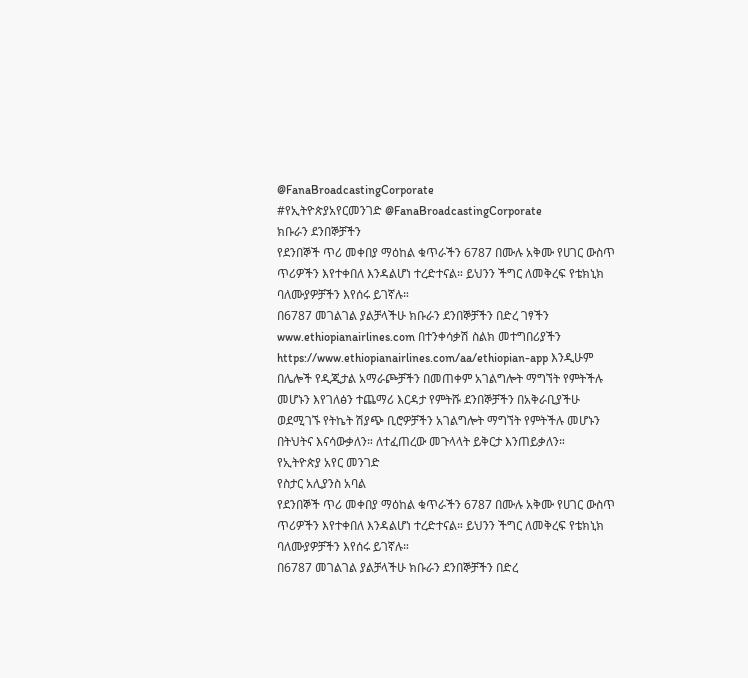@FanaBroadcastingCorporate
#የኢትዮጵያአየርመንገድ @FanaBroadcastingCorporate
ክቡራን ደንበኞቻችን
የደንበኞች ጥሪ መቀበያ ማዕከል ቁጥራችን 6787 በሙሉ አቅሙ የሀገር ውስጥ ጥሪዎችን እየተቀበለ እንዳልሆነ ተረድተናል። ይህንን ችግር ለመቅረፍ የቴክኒክ ባለሙያዎቻችን እየሰሩ ይገኛሉ።
በ6787 መገልገል ያልቻላችሁ ክቡራን ደንበኞቻችን በድረ ገፃችን www.ethiopianairlines.com በተንቀሳቃሽ ስልክ መተግበሪያችን https://www.ethiopianairlines.com/aa/ethiopian-app እንዲሁም በሌሎች የዲጂታል አማራጮቻችን በመጠቀም አገልግሎት ማግኘት የምትችሉ መሆኑን እየገለፅን ተጨማሪ እርዳታ የምትሹ ደንበኞቻችን በአቅራቢያችሁ ወደሚገኙ የትኬት ሽያጭ ቢሮዎቻችን አገልግሎት ማግኘት የምትችሉ መሆኑን በትህትና እናሳውቃለን። ለተፈጠረው መጉላላት ይቅርታ እንጠይቃለን።
የኢትዮጵያ አየር መንገድ
የስታር አሊያንስ አባል
የደንበኞች ጥሪ መቀበያ ማዕከል ቁጥራችን 6787 በሙሉ አቅሙ የሀገር ውስጥ ጥሪዎችን እየተቀበለ እንዳልሆነ ተረድተናል። ይህንን ችግር ለመቅረፍ የቴክኒክ ባለሙያዎቻችን እየሰሩ ይገኛሉ።
በ6787 መገልገል ያልቻላችሁ ክቡራን ደንበኞቻችን በድረ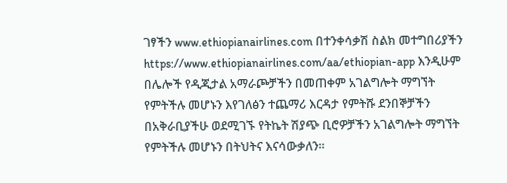ገፃችን www.ethiopianairlines.com በተንቀሳቃሽ ስልክ መተግበሪያችን https://www.ethiopianairlines.com/aa/ethiopian-app እንዲሁም በሌሎች የዲጂታል አማራጮቻችን በመጠቀም አገልግሎት ማግኘት የምትችሉ መሆኑን እየገለፅን ተጨማሪ እርዳታ የምትሹ ደንበኞቻችን በአቅራቢያችሁ ወደሚገኙ የትኬት ሽያጭ ቢሮዎቻችን አገልግሎት ማግኘት የምትችሉ መሆኑን በትህትና እናሳውቃለን።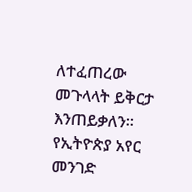ለተፈጠረው መጉላላት ይቅርታ እንጠይቃለን።
የኢትዮጵያ አየር መንገድ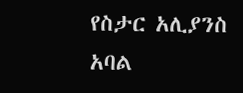የስታር አሊያንስ አባል